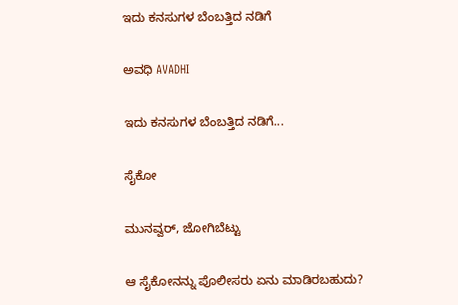ಇದು ಕನಸುಗಳ ಬೆಂಬತ್ತಿದ ನಡಿಗೆ‍

ಅವಧಿ AVADHI

ಇದು ಕನಸುಗಳ ಬೆಂಬತ್ತಿದ ನಡಿಗೆ...

ಸೈಕೋ

ಮುನವ್ವರ್, ಜೋಗಿಬೆಟ್ಟು

ಆ ಸೈಕೋನನ್ನು ಪೊಲೀಸರು ಏನು ಮಾಡಿರಬಹುದು?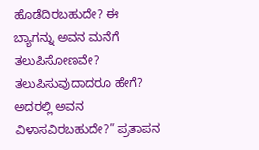ಹೊಡೆದಿರಬಹುದೇ? ಈ ಬ್ಯಾಗನ್ನು ಅವನ ಮನೆಗೆ ತಲುಪಿಸೋಣವೇ? ತಲುಪಿಸುವುದಾದರೂ ಹೇಗೆ? ಅದರಲ್ಲಿ ಅವನ ವಿಳಾಸವಿರಬಹುದೇ?” ಪ್ರತಾಪನ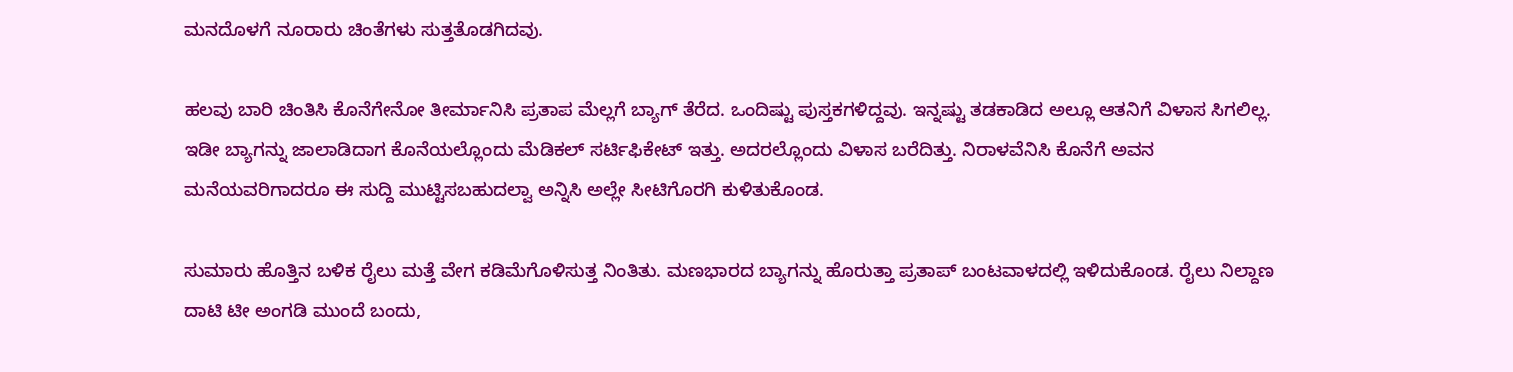ಮನದೊಳಗೆ ನೂರಾರು ಚಿಂತೆಗಳು ಸುತ್ತತೊಡಗಿದವು.

ಹಲವು ಬಾರಿ ಚಿಂತಿಸಿ ಕೊನೆಗೇನೋ ತೀರ್ಮಾನಿಸಿ ಪ್ರತಾಪ ಮೆಲ್ಲಗೆ ಬ್ಯಾಗ್ ತೆರೆದ. ಒಂದಿಷ್ಟು ಪುಸ್ತಕಗಳಿದ್ದವು. ಇನ್ನಷ್ಟು ತಡಕಾಡಿದ ಅಲ್ಲೂ ಆತನಿಗೆ ವಿಳಾಸ ಸಿಗಲಿಲ್ಲ. ಇಡೀ ಬ್ಯಾಗನ್ನು ಜಾಲಾಡಿದಾಗ ಕೊ‌ನೆಯಲ್ಲೊಂದು ಮೆಡಿಕಲ್ ಸರ್ಟಿಫಿಕೇಟ್ ಇತ್ತು. ಅದರಲ್ಲೊಂದು ವಿಳಾಸ ಬರೆದಿತ್ತು. ನಿರಾಳವೆನಿಸಿ ಕೊನೆಗೆ ಅವನ ಮನೆಯವರಿಗಾದರೂ ಈ ಸುದ್ದಿ ಮುಟ್ಟಿಸಬಹುದಲ್ವಾ ಅನ್ನಿಸಿ ಅಲ್ಲೇ ಸೀಟಿಗೊರಗಿ ಕುಳಿತುಕೊಂಡ.

ಸುಮಾರು ಹೊತ್ತಿನ ಬಳಿಕ ರೈಲು ಮತ್ತೆ ವೇಗ ಕಡಿಮೆಗೊಳಿಸುತ್ತ ನಿಂತಿತು. ಮಣಭಾರದ ಬ್ಯಾಗನ್ನು ಹೊರುತ್ತಾ ಪ್ರತಾಪ್ ಬಂಟವಾಳದಲ್ಲಿ ಇಳಿದುಕೊಂಡ. ರೈಲು ನಿಲ್ದಾಣ ದಾಟಿ ಟೀ ಅಂಗಡಿ ಮುಂದೆ ಬಂದು,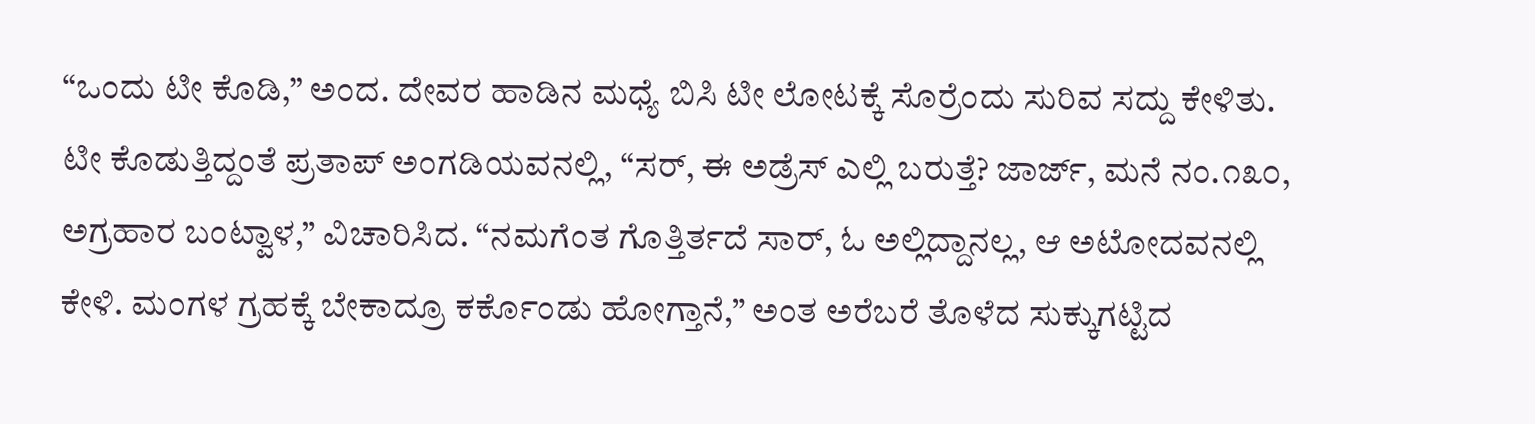“ಒಂದು ಟೀ ಕೊಡಿ,” ಅಂದ. ದೇವರ ಹಾಡಿನ ಮಧ್ಯೆ ಬಿಸಿ ಟೀ ಲೋಟಕ್ಕೆ ಸೊರ್ರೆಂದು ಸುರಿವ ಸದ್ದು ಕೇಳಿತು. ಟೀ ಕೊಡುತ್ತಿದ್ದಂತೆ ಪ್ರತಾಪ್ ಅಂಗಡಿಯವನಲ್ಲಿ, “ಸರ್, ಈ ಅಡ್ರೆಸ್ ಎಲ್ಲಿ ಬರುತ್ತೆ? ಜಾರ್ಜ್, ಮನೆ ನಂ.೧೩೦, ಅಗ್ರಹಾರ ಬಂಟ್ವಾಳ,” ವಿಚಾರಿಸಿದ. “ನಮಗೆಂತ ಗೊತ್ತಿರ್ತದೆ ಸಾರ್, ಓ ಅಲ್ಲಿದ್ದಾನಲ್ಲ, ಆ ಅಟೋದವನಲ್ಲಿ ಕೇಳಿ. ಮಂಗಳ ಗ್ರಹಕ್ಕೆ ಬೇಕಾದ್ರೂ ಕರ್ಕೊಂಡು ಹೋಗ್ತಾನೆ,” ಅಂತ ಅರೆಬರೆ ತೊಳೆದ ಸುಕ್ಕುಗಟ್ಟಿದ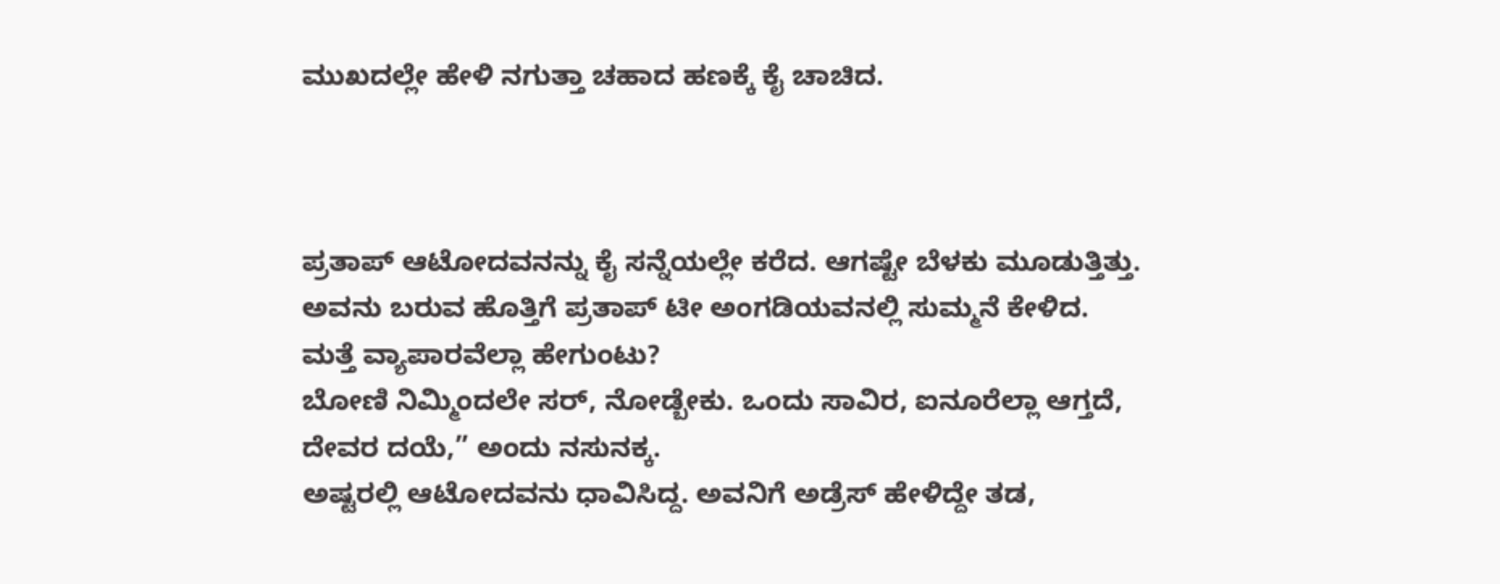ಮುಖದಲ್ಲೇ ಹೇಳಿ ನಗುತ್ತಾ ಚಹಾದ ಹಣಕ್ಕೆ ಕೈ ಚಾಚಿದ.



ಪ್ರತಾಪ್ ಆಟೋದವನನ್ನು ಕೈ ಸನ್ನೆಯಲ್ಲೇ ಕರೆದ. ಆಗಷ್ಟೇ ಬೆಳಕು ಮೂಡುತ್ತಿತ್ತು. ಅವನು ಬರುವ ಹೊತ್ತಿಗೆ ಪ್ರತಾಪ್ ಟೀ ಅಂಗಡಿಯವನಲ್ಲಿ ಸುಮ್ಮನೆ ಕೇಳಿದ.
ಮತ್ತೆ ವ್ಯಾಪಾರವೆಲ್ಲಾ ಹೇಗುಂಟು?
ಬೋಣಿ ನಿಮ್ಮಿಂದಲೇ ಸರ್, ನೋಡ್ಬೇಕು. ಒಂದು ಸಾವಿರ, ಐನೂರೆಲ್ಲಾ ಆಗ್ತದೆ, ದೇವರ ದಯೆ,” ಅಂದು ನಸುನಕ್ಕ.
ಅಷ್ಟರಲ್ಲಿ ಆಟೋದವನು ಧಾವಿಸಿದ್ದ. ಅವನಿಗೆ ಅಡ್ರೆಸ್ ಹೇಳಿದ್ದೇ ತಡ,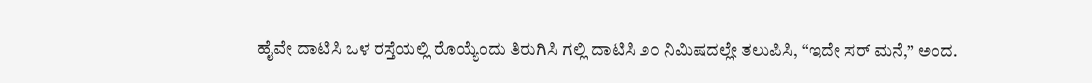ಹೈವೇ ದಾಟಿಸಿ ಒಳ ರಸ್ತೆಯಲ್ಲಿ ರೊಯ್ಯೆಂದು ತಿರುಗಿಸಿ ಗಲ್ಲಿ ದಾಟಿಸಿ ೨೦ ನಿಮಿಷದಲ್ಲೇ ತಲುಪಿಸಿ, “ಇದೇ ಸರ್ ಮನೆ,” ಅಂದ.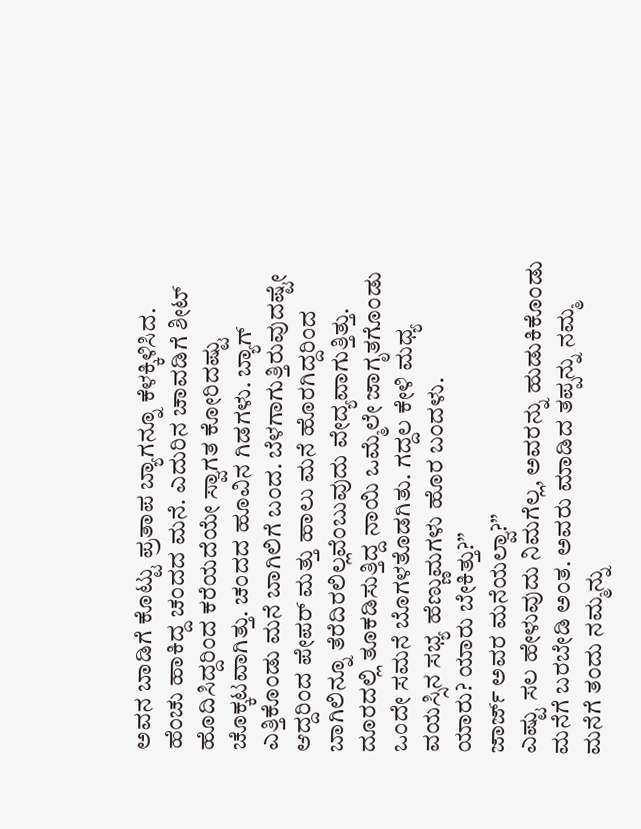ಅವನ ಬಾಡಿಗೆ ಕೊಟ್ಟು ಪ್ರತಾಪ ಬ್ಯಾಗನ್ನೂ ಕೆಳಕ್ಕಿಳಿಸಿದ. ಹೆಂಚು ಹಾಕಿದ್ದ ಚಂದದ ಮನೆ. ಎದುರಿನ ಚಾವಡಿಗೆ ಶೀಟ್ ಹೊದಿಸಿದ್ದರಿಂದ ಕರೆಯದೆಯೇ ಸ್ವಾಗತ ಕೋರಿದಷ್ಟು ಚೊಕ್ಕಟವಾಗಿತ್ತು. ಚಂದದ ಹೂವಿನ ಗಿಡಗಳು. ಬ್ಯಾಗ್ ಎತ್ತಿಕೊಂಡು ಮನೆ ಬಾಗಿಲಿಗೆ ಬಂದ. ಬೆಳಗಾಗುತ್ತಿರುವುದಷ್ಟೇ ಆದ್ದರಿಂದ ಪೇಪರ್ ಮತ್ತು ಹಾಲು ಮನೆ ಹೊರಗಿದ್ದರಿಂದ ಬಾಗಿಲಿನ್ನೂ ತೆರೆದಿರಲಿಲ್ಲವೆಂಬುವುದು ವೇದ್ಯವಾಗುತ್ತಿತ್ತು. ದೂರದಲ್ಲಿ ತೂಕಡಿಸುತ್ತಿದ್ದ ನಾಯಿ ಒಮ್ಮೆಲೇ ಜಾಗೃತಗೊಂಡು ಒಂದೇ ಸಮನೆ ಬೊಗಳತೊಡಗಿತು. ಗದ್ದಲ ಕೇಳಿ ಮಧ್ಯ ವಯಸ್ಸಿನ ಸಭ್ಯ ಹೆಣ್ಣುಮಗಳು ಹೊರ ಬಂದಳು.
ಯಾರು? ಯಾರು ಬೇಕಿತ್ತು?”
ಜಾರ್ಜ್ ಅವರ ಮನೆಯಲ್ವಾ?”
ಎಷ್ಟು ಸಲ ಹೇಳುವುದು ನಿಮಗೆಲ್ಲ, ಅವರನ್ನು ಹುಡುಕಿಕೊಂಡು ಮನೆಗೆ ಬರಬೇಡಿ ಅಂತ. ಅವರು ಮಾಡಿದ ತಪ್ಪನ್ನು ನಮ್ಮ ಮನೆಗೆ ತಂದು ನಮ್ಮನ್ನು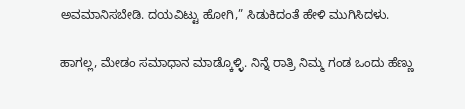ಅವಮಾನಿಸಬೇಡಿ. ದಯವಿಟ್ಟು ಹೋಗಿ,” ಸಿಡುಕಿದಂತೆ ಹೇಳಿ ಮುಗಿಸಿದಳು.

ಹಾಗಲ್ಲ, ಮೇಡಂ ಸಮಾಧಾನ ಮಾಡ್ಕೊಳ್ಳಿ. ನಿನ್ನೆ ರಾತ್ರಿ ನಿಮ್ಮ ಗಂಡ ಒಂದು ಹೆಣ್ಣು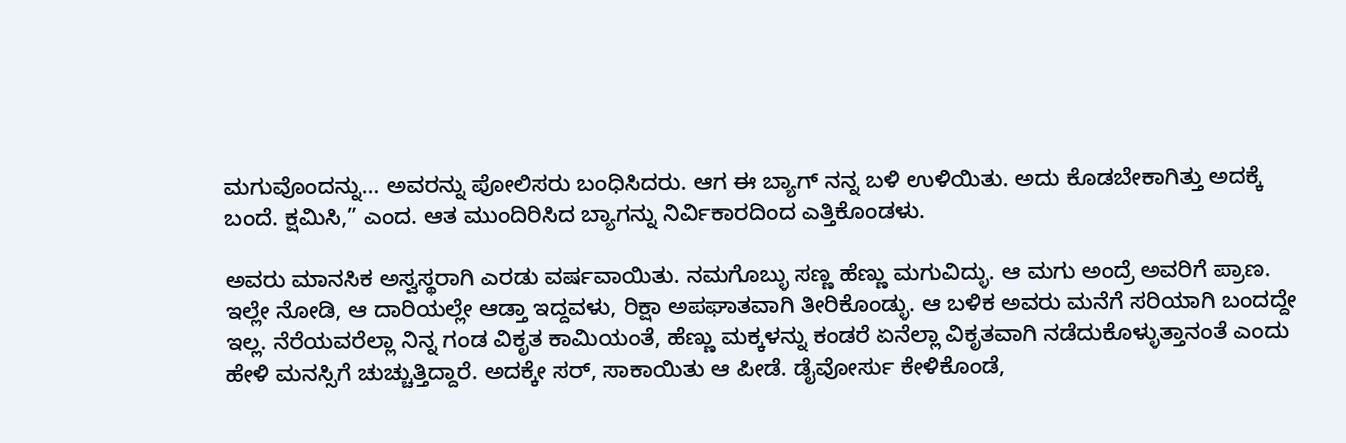ಮಗುವೊಂದನ್ನು… ಅವರನ್ನು ಪೋಲಿಸರು ಬಂಧಿಸಿದರು. ಆಗ ಈ ಬ್ಯಾಗ್ ನನ್ನ ಬಳಿ ಉಳಿಯಿತು. ಅದು ಕೊಡಬೇಕಾಗಿತ್ತು ಅದಕ್ಕೆ ಬಂದೆ. ಕ್ಷಮಿಸಿ,” ಎಂದ. ಆತ ಮುಂದಿರಿಸಿದ ಬ್ಯಾಗನ್ನು ನಿರ್ವಿಕಾರದಿಂದ ಎತ್ತಿಕೊಂಡಳು.

ಅವರು ಮಾನಸಿಕ ಅಸ್ವಸ್ಥರಾಗಿ ಎರಡು ವರ್ಷವಾಯಿತು. ನಮಗೊಬ್ಳು ಸಣ್ಣ ಹೆಣ್ಣು ಮಗುವಿದ್ಳು. ಆ ಮಗು ಅಂದ್ರೆ ಅವರಿಗೆ ಪ್ರಾಣ‌. ಇಲ್ಲೇ ನೋಡಿ, ಆ ದಾರಿಯಲ್ಲೇ ಆಡ್ತಾ ಇದ್ದವಳು, ರಿಕ್ಷಾ ಅಪಘಾತವಾಗಿ ತೀರಿಕೊಂಡ್ಳು. ಆ ಬಳಿಕ ಅವರು ಮನೆಗೆ ಸರಿಯಾಗಿ ಬಂದದ್ದೇ ಇಲ್ಲ. ನೆರೆಯವರೆಲ್ಲಾ ನಿನ್ನ ಗಂಡ ವಿಕೃತ ಕಾಮಿಯಂತೆ, ಹೆಣ್ಣು ಮಕ್ಕಳನ್ನು ಕಂಡರೆ ಏನೆಲ್ಲಾ ವಿಕೃತವಾಗಿ ನಡೆದುಕೊಳ್ಳುತ್ತಾನಂತೆ ಎಂದು ಹೇಳಿ ಮನಸ್ಸಿಗೆ ಚುಚ್ಚುತ್ತಿದ್ದಾರೆ. ಅದಕ್ಕೇ ಸರ್, ಸಾಕಾಯಿತು ಆ ಪೀಡೆ. ಡೈವೋರ್ಸು ಕೇಳಿಕೊಂಡೆ,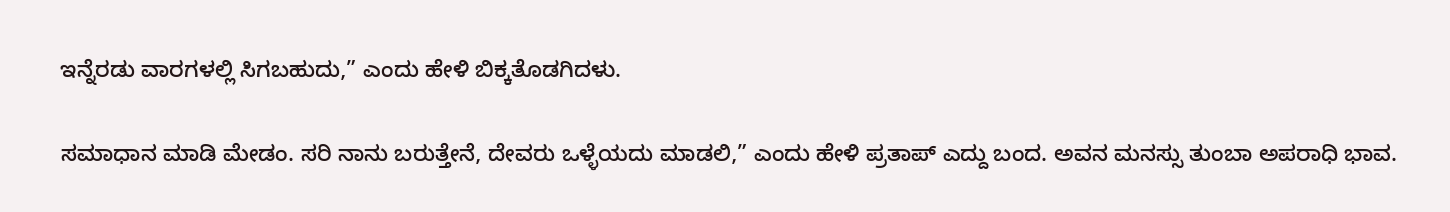ಇನ್ನೆರಡು ವಾರಗಳಲ್ಲಿ ಸಿಗಬಹುದು,” ಎಂದು ಹೇಳಿ ಬಿಕ್ಕತೊಡಗಿದಳು.

ಸಮಾಧಾನ ಮಾಡಿ ಮೇಡಂ. ಸರಿ ನಾನು ಬರುತ್ತೇನೆ, ದೇವರು ಒಳ್ಳೆಯದು ಮಾಡಲಿ,” ಎಂದು ಹೇಳಿ ಪ್ರತಾಪ್ ಎದ್ದು ಬಂದ. ಅವನ ಮನಸ್ಸು ತುಂಬಾ ಅಪರಾಧಿ ಭಾವ‌.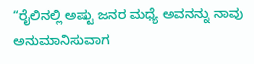“ರೈಲಿನಲ್ಲಿ ಅಷ್ಟು ಜನರ ಮಧ್ಯೆ ಅವನನ್ನು ನಾವು ಅನುಮಾನಿಸುವಾಗ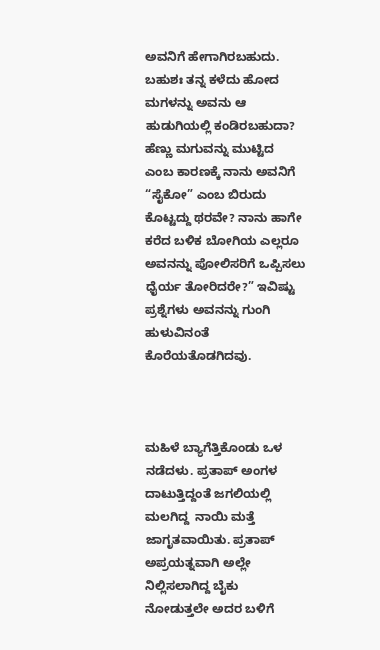ಅವನಿಗೆ ಹೇಗಾಗಿರಬಹುದು. ಬಹುಶಃ ತನ್ನ ಕಳೆದು ಹೋದ ಮಗಳನ್ನು ಅವನು ಆ ಹುಡುಗಿಯಲ್ಲಿ ಕಂಡಿರಬಹುದಾ? ಹೆಣ್ಣು ಮಗುವನ್ನು ಮುಟ್ಟಿದ ಎಂಬ ಕಾರಣಕ್ಕೆ ನಾನು ಅವನಿಗೆ “ಸೈಕೋ” ಎಂಬ ಬಿರುದು ಕೊಟ್ಟದ್ದು ಥರವೇ? ನಾನು ಹಾಗೇ ಕರೆದ ಬಳಿಕ ಬೋಗಿಯ ಎಲ್ಲರೂ ಅವನನ್ನು ಪೋಲಿಸರಿಗೆ ಒಪ್ಪಿಸಲು ಧೈರ್ಯ ತೋರಿದರೇ?” ಇವಿಷ್ಟು ಪ್ರಶ್ನೆಗಳು ಅವನನ್ನು ಗುಂಗಿ ಹುಳುವಿನಂತೆ ಕೊರೆಯತೊಡಗಿದವು.



ಮಹಿಳೆ ಬ್ಯಾಗೆತ್ತಿಕೊಂಡು ಒಳ ನಡೆದಳು. ಪ್ರತಾಪ್ ಅಂಗಳ ದಾಟುತ್ತಿದ್ದಂತೆ ಜಗಲಿಯಲ್ಲಿ ಮಲಗಿದ್ದ  ನಾಯಿ ಮತ್ತೆ ಜಾಗೃತವಾಯಿತು. ಪ್ರತಾಪ್ ಅಪ್ರಯತ್ನವಾಗಿ ಅಲ್ಲೇ ನಿಲ್ಲಿಸಲಾಗಿದ್ದ ಬೈಕು ನೋಡುತ್ತಲೇ ಅದರ ಬಳಿಗೆ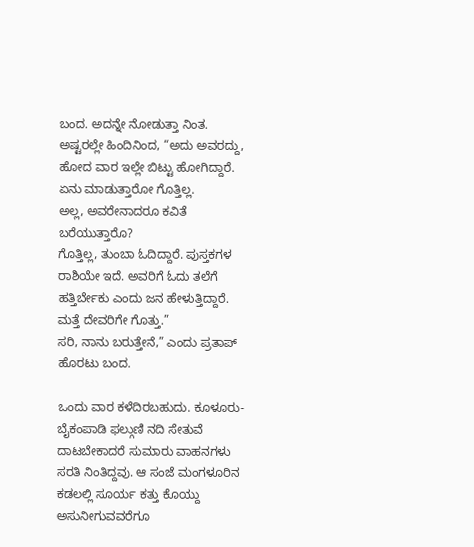ಬಂದ. ಅದನ್ನೇ ನೋಡುತ್ತಾ ನಿಂತ. ಅಷ್ಟರಲ್ಲೇ ಹಿಂದಿನಿಂದ, “ಅದು ಅವರದ್ದು, ಹೋದ ವಾರ ಇಲ್ಲೇ ಬಿಟ್ಟು ಹೋಗಿದ್ದಾರೆ. ಏನು ಮಾಡುತ್ತಾರೋ ಗೊತ್ತಿಲ್ಲ.
ಅಲ್ಲ, ಅವರೇನಾದರೂ ಕವಿತೆ ಬರೆಯುತ್ತಾರೊ?
ಗೊತ್ತಿಲ್ಲ, ತುಂಬಾ ಓದಿದ್ದಾರೆ. ಪುಸ್ತಕಗಳ ರಾಶಿಯೇ ಇದೆ. ಅವರಿಗೆ ಓದು ತಲೆಗೆ ಹತ್ತಿರ್ಬೇಕು ಎಂದು ಜನ ಹೇಳುತ್ತಿದ್ದಾರೆ. ಮತ್ತೆ ದೇವರಿಗೇ ಗೊತ್ತು.”
ಸರಿ, ನಾನು ಬರುತ್ತೇನೆ,” ಎಂದು ಪ್ರತಾಪ್ ಹೊರಟು ಬಂದ.

ಒಂದು ವಾರ ಕಳೆದಿರಬಹುದು. ಕೂಳೂರು-ಬೈಕಂಪಾಡಿ ಫಲ್ಗುಣಿ ನದಿ ಸೇತುವೆ ದಾಟಬೇಕಾದರೆ ಸುಮಾರು ವಾಹನಗಳು ಸರತಿ ನಿಂತಿದ್ದವು. ಆ ಸಂಜೆ ಮಂಗಳೂರಿನ ಕಡಲಲ್ಲಿ ಸೂರ್ಯ ಕತ್ತು ಕೊಯ್ದು ಅಸುನೀಗುವವರೆಗೂ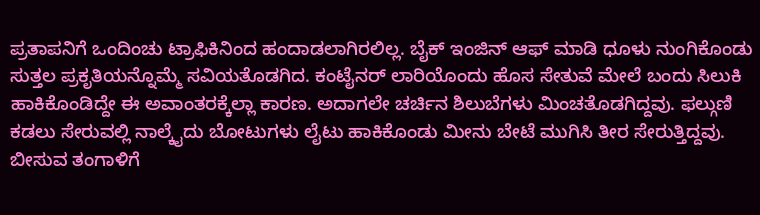ಪ್ರತಾಪನಿಗೆ ಒಂದಿಂಚು ಟ್ರಾಫಿಕಿನಿಂದ ಹಂದಾಡಲಾಗಿರಲಿಲ್ಲ. ಬೈಕ್ ಇಂಜಿನ್ ಆಫ್ ಮಾಡಿ ಧೂಳು ನುಂಗಿಕೊಂಡು ಸುತ್ತಲ ಪ್ರಕೃತಿಯನ್ನೊಮ್ಮೆ ಸವಿಯತೊಡಗಿದ. ಕಂಟೈನರ್ ಲಾರಿಯೊಂದು ಹೊಸ ಸೇತುವೆ ಮೇಲೆ ಬಂದು ಸಿಲುಕಿ ಹಾಕಿಕೊಂಡಿದ್ದೇ ಈ ಅವಾಂತರಕ್ಕೆಲ್ಲಾ ಕಾರಣ. ಅದಾಗಲೇ ಚರ್ಚಿನ ಶಿಲುಬೆಗಳು ಮಿಂಚತೊಡಗಿದ್ದವು. ಫಲ್ಗುಣಿ ಕಡಲು ಸೇರುವಲ್ಲಿ ನಾಲ್ಕೈದು ಬೋಟುಗಳು ಲೈಟು ಹಾಕಿಕೊಂಡು ಮೀನು ಬೇಟೆ ಮುಗಿಸಿ ತೀರ ಸೇರುತ್ತಿದ್ದವು. ಬೀಸುವ ತಂಗಾಳಿಗೆ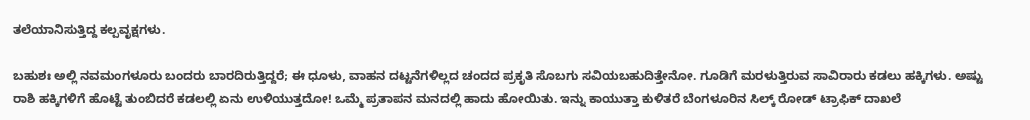ತಲೆಯಾನಿಸುತ್ತಿದ್ದ ಕಲ್ಪವೃಕ್ಷಗಳು.

ಬಹುಶಃ ಅಲ್ಲಿ ನವಮಂಗಳೂರು ಬಂದರು ಬಾರದಿರುತ್ತಿದ್ದರೆ; ಈ ಧೂಳು, ವಾಹನ ದಟ್ಟನೆಗಳಿಲ್ಲದ ಚಂದದ ಪ್ರಕೃತಿ ಸೊಬಗು ಸವಿಯಬಹುದಿತ್ತೇನೋ. ಗೂಡಿಗೆ ಮರಳುತ್ತಿರುವ ಸಾವಿರಾರು ಕಡಲು ಹಕ್ಕಿಗಳು. ಅಷ್ಟು ರಾಶಿ ಹಕ್ಕಿಗಳಿಗೆ ಹೊಟ್ಟೆ ತುಂಬಿದರೆ ಕಡಲಲ್ಲಿ ಏನು ಉಳಿಯುತ್ತದೋ! ಒಮ್ಮೆ ಪ್ರತಾಪನ ಮನದಲ್ಲಿ ಹಾದು‌ ಹೋಯಿತು. ಇನ್ನು ಕಾಯುತ್ತಾ ಕುಳಿತರೆ ಬೆಂಗಳೂರಿನ ಸಿಲ್ಕ್ ರೋಡ್ ಟ್ರಾಫಿಕ್ ದಾಖಲೆ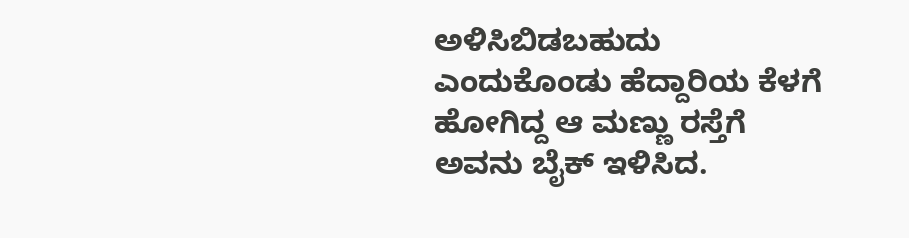ಅಳಿಸಿಬಿಡಬಹುದು ಎಂದುಕೊಂಡು ಹೆದ್ದಾರಿಯ ಕೆಳಗೆ ಹೋಗಿದ್ದ ಆ ಮಣ್ಣು ರಸ್ತೆಗೆ ಅವನು ಬೈಕ್ ಇಳಿಸಿದ.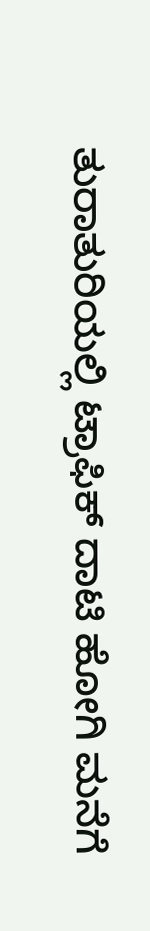ತುರಾತುರಿಯಲ್ಲಿ ಟ್ರಾಫಿಕ್ ದಾಟಿ ಹೋಗಿ ಮನೆಗೆ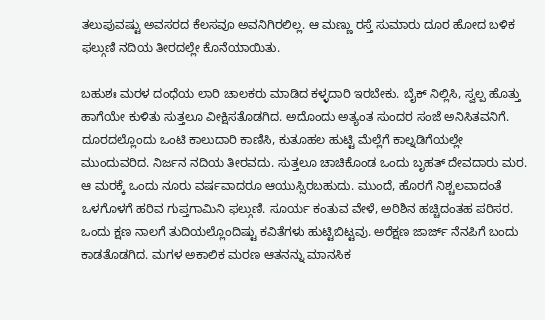ತಲುಪುವಷ್ಟು ಅವಸರದ ಕೆಲಸವೂ ಅವನಿಗಿರಲಿಲ್ಲ. ಆ ಮಣ್ಣು ರಸ್ತೆ ಸುಮಾರು ದೂರ ಹೋದ ಬಳಿಕ ಫಲ್ಗುಣಿ ನದಿಯ ತೀರದಲ್ಲೇ ಕೊನೆಯಾಯಿತು.

ಬಹುಶಃ ಮರಳ ದಂಧೆಯ ಲಾರಿ ಚಾಲಕರು ಮಾಡಿದ ಕಳ್ಳದಾರಿ ಇರಬೇಕು. ಬೈಕ್ ನಿಲ್ಲಿಸಿ, ಸ್ವಲ್ಪ ಹೊತ್ತು ಹಾಗೆಯೇ ಕುಳಿತು ಸುತ್ತಲೂ ವೀಕ್ಷಿಸತೊಡಗಿದ. ಅದೊಂದು ಅತ್ಯಂತ ಸುಂದರ ಸಂಜೆ ಅನಿಸಿತವನಿಗೆ. ದೂರದಲ್ಲೊಂದು ಒಂಟಿ ಕಾಲುದಾರಿ ಕಾಣಿಸಿ, ಕುತೂಹಲ ಹುಟ್ಟಿ ಮೆಲ್ಲೆಗೆ ಕಾಲ್ನಡಿಗೆಯಲ್ಲೇ ಮುಂದುವರಿದ. ನಿರ್ಜನ ನದಿಯ ತೀರವದು. ಸುತ್ತಲೂ ಚಾಚಿಕೊಂಡ ಒಂದು ಬೃಹತ್ ದೇವದಾರು ಮರ. ಆ‌ ಮರಕ್ಕೆ ಒಂದು ನೂರು ವರ್ಷವಾದರೂ ಆಯುಸ್ಸಿರಬಹುದು. ಮುಂದೆ, ಹೊರಗೆ ನಿಶ್ಚಲವಾದಂತೆ ಒಳಗೊಳಗೆ ಹರಿವ ಗುಪ್ತಗಾಮಿನಿ ಫಲ್ಗುಣಿ. ಸೂರ್ಯ ಕಂತುವ ವೇಳೆ, ಅರಿಶಿನ ಹಚ್ಚಿದಂತಹ ಪರಿಸರ. ಒಂದು ಕ್ಷಣ ನಾಲಗೆ ತುದಿಯಲ್ಲೊಂದಿಷ್ಟು ಕವಿತೆಗಳು ಹುಟ್ಟಿಬಿಟ್ಟವು. ಅರೆಕ್ಷಣ ಜಾರ್ಜ್ ನೆನಪಿಗೆ ಬಂದು ಕಾಡತೊಡಗಿದ. ಮಗಳ ಅಕಾಲಿಕ ಮರಣ ಆತನನ್ನು ಮಾನಸಿಕ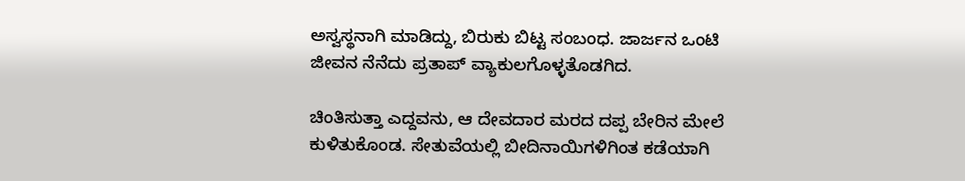ಅಸ್ವಸ್ಥನಾಗಿ ಮಾಡಿದ್ದು, ಬಿರುಕು ಬಿಟ್ಟ ಸಂಬಂಧ. ಜಾರ್ಜನ ಒಂಟಿ ಜೀವನ ನೆನೆದು ಪ್ರತಾಪ್ ವ್ಯಾಕುಲಗೊಳ್ಳತೊಡಗಿದ.

ಚಿಂತಿಸುತ್ತಾ ಎದ್ದವನು, ಆ ದೇವದಾರ ಮರದ ದಪ್ಪ ಬೇರಿನ ಮೇಲೆ ಕುಳಿತುಕೊಂಡ. ಸೇತುವೆಯಲ್ಲಿ ಬೀದಿ‌ನಾಯಿಗಳಿಗಿಂತ ಕಡೆಯಾಗಿ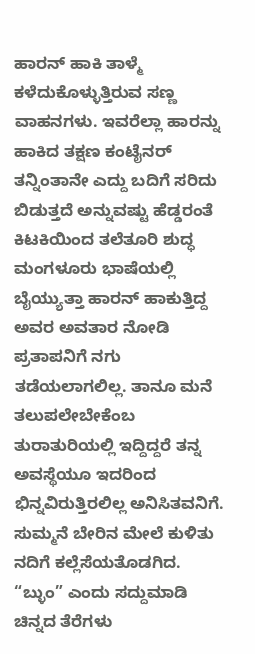ಹಾರನ್ ಹಾಕಿ ತಾಳ್ಮೆ ಕಳೆದುಕೊಳ್ಳುತ್ತಿರುವ ಸಣ್ಣ ವಾಹನಗಳು. ಇವರೆಲ್ಲಾ ಹಾರನ್ನು ಹಾಕಿದ ತಕ್ಷಣ ಕಂಟೈನರ್ ತನ್ನಿಂತಾನೇ ಎದ್ದು ಬದಿಗೆ ಸರಿದು ಬಿಡುತ್ತದೆ ಅನ್ನುವಷ್ಟು ಹೆಡ್ಡರಂತೆ ಕಿಟಕಿಯಿಂದ ತಲೆತೂರಿ ಶುದ್ಧ ಮಂಗಳೂರು ಭಾಷೆಯಲ್ಲಿ ಬೈಯ್ಯುತ್ತಾ ಹಾರನ್ ಹಾಕುತ್ತಿದ್ದ ಅವರ ಅವತಾರ ನೋಡಿ ಪ್ರತಾಪನಿಗೆ ನಗು ತಡೆಯಲಾಗಲಿಲ್ಲ. ತಾನೂ ಮನೆ ತಲುಪಲೇಬೇಕೆಂಬ ತುರಾತುರಿಯಲ್ಲಿ ಇದ್ದಿದ್ದರೆ ತನ್ನ ಅವಸ್ಥೆಯೂ ಇದರಿಂದ ಭಿನ್ನವಿರುತ್ತಿರಲಿಲ್ಲ ಅನಿಸಿತವನಿಗೆ. ಸುಮ್ಮನೆ ಬೇರಿನ ಮೇಲೆ ಕುಳಿತು ನದಿಗೆ ಕಲ್ಲೆಸೆಯತೊಡಗಿದ. “ಬ್ಳುಂ” ಎಂದು ಸದ್ದು‌ಮಾಡಿ ಚಿನ್ನದ ತೆರೆಗಳು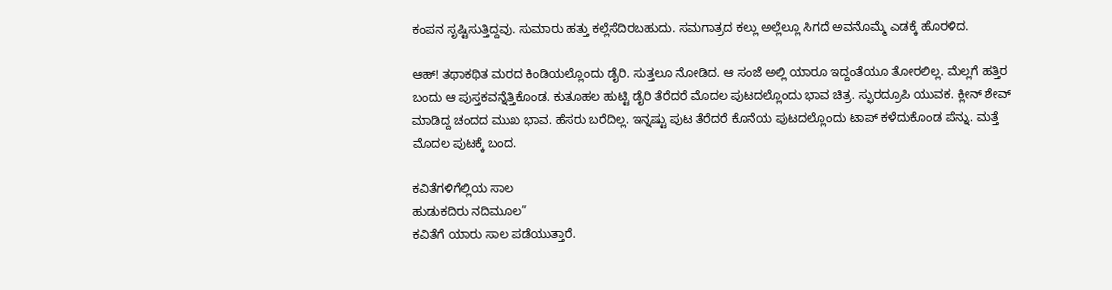ಕಂಪನ ಸೃಷ್ಟಿಸುತ್ತಿದ್ದವು. ಸುಮಾರು ಹತ್ತು ಕಲ್ಲೆಸೆದಿರಬಹುದು. ಸಮಗಾತ್ರದ‌‌ ಕಲ್ಲು ಅಲ್ಲೆಲ್ಲೂ ಸಿಗದೆ ಅವನೊಮ್ಮೆ ಎಡಕ್ಕೆ ಹೊರಳಿದ.

ಆಹ್! ತಥಾಕಥಿತ ಮರದ ಕಿಂಡಿಯಲ್ಲೊಂದು ಡೈರಿ. ಸುತ್ತಲೂ ನೋಡಿದ. ಆ ಸಂಜೆ ಅಲ್ಲಿ ಯಾರೂ ಇದ್ದಂತೆಯೂ ತೋರಲಿಲ್ಲ. ಮೆಲ್ಲಗೆ ಹತ್ತಿರ ಬಂದು ಆ ಪುಸ್ತಕವನ್ನೆತ್ತಿಕೊಂಡ. ಕುತೂಹಲ ಹುಟ್ಟಿ ಡೈರಿ ತೆರೆದರೆ ಮೊದಲ ಪುಟದಲ್ಲೊಂದು ಭಾವ ಚಿತ್ರ. ಸ್ಫುರದ್ರೂಪಿ ಯುವಕ. ಕ್ಲೀನ್ ಶೇವ್ ಮಾಡಿದ್ದ ಚಂದದ ಮುಖ ಭಾವ. ಹೆಸರು ಬರೆದಿಲ್ಲ. ಇನ್ನಷ್ಟು ಪುಟ ತೆರೆದರೆ ಕೊನೆಯ ಪುಟದಲ್ಲೊಂದು ಟಾಪ್ ಕಳೆದುಕೊಂಡ ಪೆನ್ನು. ಮತ್ತೆ ಮೊದಲ ಪುಟಕ್ಕೆ ಬಂದ.

ಕವಿತೆಗಳಿಗೆಲ್ಲಿಯ ಸಾಲ
ಹುಡುಕದಿರು ನದಿಮೂಲ”
ಕವಿತೆಗೆ ಯಾರು ಸಾಲ ಪಡೆಯುತ್ತಾರೆ.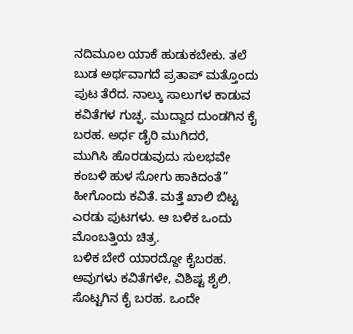ನದಿಮೂಲ ಯಾಕೆ ಹುಡುಕಬೇಕು. ತಲೆ ಬುಡ ಅರ್ಥವಾಗದೆ ಪ್ರತಾಪ್ ಮತ್ತೊಂದು ಪುಟ ತೆರೆದ. ನಾಲ್ಕು ಸಾಲುಗಳ ಕಾಡುವ ಕವಿತೆಗಳ ಗುಚ್ಫ. ಮುದ್ದಾದ ದುಂಡಗಿನ ಕೈ ಬರಹ. ಅರ್ಧ ಡೈರಿ ಮುಗಿದರೆ,
ಮುಗಿಸಿ ಹೊರಡುವುದು ಸುಲಭವೇ
ಕಂಬಳಿ ಹುಳ ಸೋಗು ಹಾಕಿದಂತೆ”
ಹೀಗೊಂದು ಕವಿತೆ. ಮತ್ತೆ ಖಾಲಿ ಬಿಟ್ಟ ಎರಡು ಪುಟಗಳು. ಆ ಬಳಿಕ ಒಂದು ಮೊಂಬತ್ತಿಯ ಚಿತ್ರ.
ಬಳಿಕ ಬೇರೆ ಯಾರದ್ದೋ ಕೈಬರಹ. ಅವುಗಳು ಕವಿತೆಗಳೇ, ವಿಶಿಷ್ಟ ಶೈಲಿ. ಸೊಟ್ಟಗಿನ ಕೈ ಬರಹ. ಒಂದೇ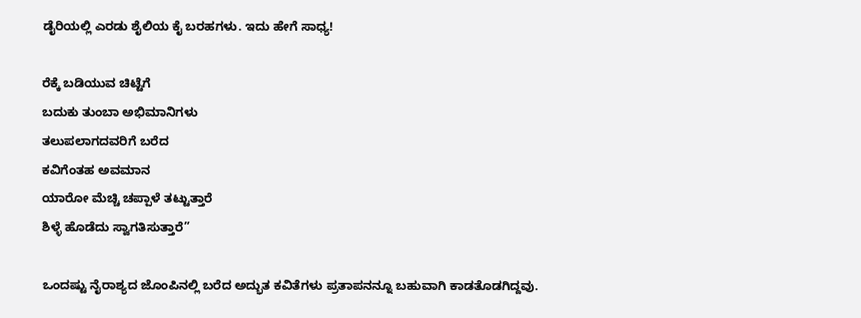ಡೈರಿಯಲ್ಲಿ ಎರಡು ಶೈಲಿಯ ಕೈ ಬರಹಗಳು. ಇದು ಹೇಗೆ ಸಾಧ್ಯ!

ರೆಕ್ಕೆ ಬಡಿಯುವ ಚಿಟ್ಟೆಗೆ
ಬದುಕು ತುಂಬಾ ಅಭಿಮಾನಿಗಳು
ತಲುಪಲಾಗದವರಿಗೆ ಬರೆದ
ಕವಿಗೆಂತಹ ಅವಮಾನ
ಯಾರೋ ಮೆಚ್ಚಿ ಚಪ್ಪಾಳೆ ತಟ್ಟುತ್ತಾರೆ
ಶಿಳ್ಳೆ ಹೊಡೆದು ಸ್ವಾಗತಿಸುತ್ತಾರೆ”

ಒಂದಷ್ಟು ನೈರಾಶ್ಯದ ಜೊಂಪಿನಲ್ಲಿ ಬರೆದ ಅದ್ಭುತ ಕವಿತೆಗಳು ಪ್ರತಾಪನನ್ನೂ ಬಹುವಾಗಿ ಕಾಡತೊಡಗಿದ್ದವು.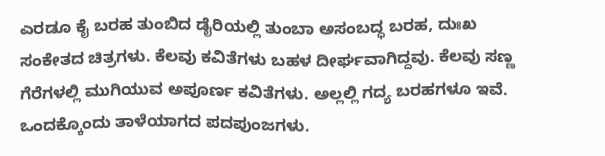ಎರಡೂ ಕೈ ಬರಹ ತುಂಬಿದ ಡೈರಿಯಲ್ಲಿ ತುಂಬಾ ಅಸಂಬದ್ಧ ಬರಹ, ದುಃಖ ಸಂಕೇತದ ಚಿತ್ರಗಳು. ಕೆಲವು ಕವಿತೆಗಳು ಬಹಳ ದೀರ್ಘವಾಗಿದ್ದವು. ಕೆಲವು ಸಣ್ಣ ಗೆರೆಗಳಲ್ಲಿ ಮುಗಿಯುವ ಅಪೂರ್ಣ ಕವಿತೆಗಳು. ಅಲ್ಲಲ್ಲಿ ಗದ್ಯ ಬರಹಗಳೂ ಇವೆ. ಒಂದಕ್ಕೊಂದು ತಾಳೆಯಾಗದ ಪದಪುಂಜಗಳು.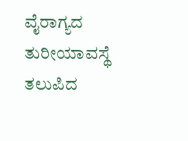ವೈರಾಗ್ಯದ ತುರೀಯಾವಸ್ಥೆ ತಲುಪಿದ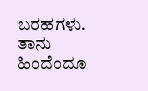ಬರಹಗಳು. ತಾನು ಹಿಂದೆಂದೂ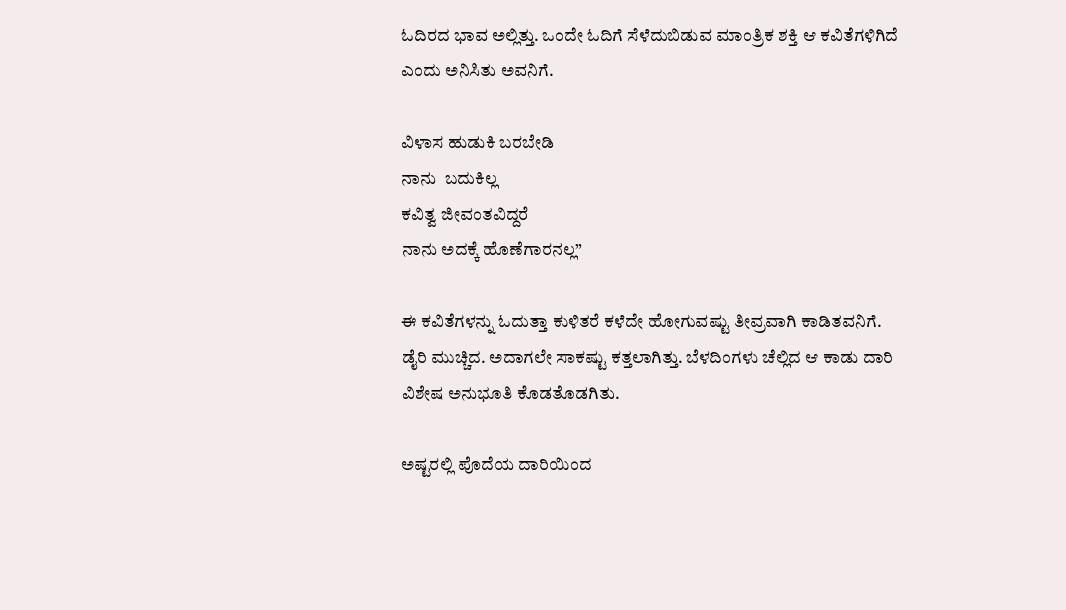ಓದಿರದ ಭಾವ ಅಲ್ಲಿತ್ತು. ಒಂದೇ ಓದಿಗೆ ಸೆಳೆದುಬಿಡುವ ಮಾಂತ್ರಿಕ ಶಕ್ತಿ ಆ ಕವಿತೆಗಳಿಗಿದೆ ಎಂದು ಅನಿಸಿತು ಅವನಿಗೆ.

ವಿಳಾಸ ಹುಡುಕಿ ಬರಬೇಡಿ
ನಾನು  ಬದುಕಿಲ್ಲ
ಕವಿತ್ವ ಜೀವಂತವಿದ್ದರೆ
ನಾನು ಅದಕ್ಕೆ ಹೊಣೆಗಾರನಲ್ಲ”

ಈ ಕವಿತೆಗಳನ್ನು ಓದುತ್ತಾ ಕುಳಿತರೆ ಕಳೆದೇ ಹೋಗುವಷ್ಟು ತೀವ್ರವಾಗಿ ಕಾಡಿತವನಿಗೆ. ಡೈರಿ ಮುಚ್ಚಿದ. ಅದಾಗಲೇ ಸಾಕಷ್ಟು ಕತ್ತಲಾಗಿತ್ತು. ಬೆಳದಿಂಗಳು ಚೆಲ್ಲಿದ ಆ ಕಾಡು ದಾರಿ ವಿಶೇಷ ಅನುಭೂತಿ ಕೊಡತೊಡಗಿತು.

ಅಷ್ಟರಲ್ಲಿ ಪೊದೆಯ ದಾರಿಯಿಂದ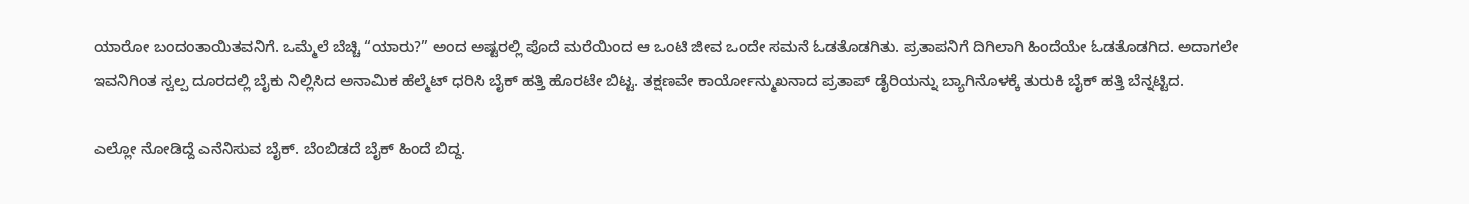ಯಾರೋ ಬಂದಂತಾಯಿತವನಿಗೆ. ಒಮ್ಮೆಲೆ ಬೆಚ್ಚಿ “ಯಾರು?” ಅಂದ ಅಷ್ಟರಲ್ಲಿ ಪೊದೆ ಮರೆಯಿಂದ ಆ ಒಂಟಿ ಜೀವ ಒಂದೇ ಸಮನೆ ಓಡತೊಡಗಿತು. ಪ್ರತಾಪನಿಗೆ‌ ದಿಗಿಲಾಗಿ ಹಿಂದೆಯೇ ಓಡತೊಡಗಿದ. ಅದಾಗಲೇ ಇವನಿಗಿಂತ ಸ್ವಲ್ಪ ದೂರದಲ್ಲಿ ಬೈಕು ನಿಲ್ಲಿಸಿದ ಅನಾಮಿಕ ಹೆಲ್ಮೆಟ್ ಧರಿಸಿ ಬೈಕ್ ಹತ್ತಿ ಹೊರಟೇ ಬಿಟ್ಟ. ತಕ್ಷಣವೇ ಕಾರ್ಯೋನ್ಮುಖನಾದ ಪ್ರತಾಪ್ ಡೈರಿಯನ್ನು ಬ್ಯಾಗಿನೊಳಕ್ಕೆ ತುರುಕಿ ಬೈಕ್ ಹತ್ತಿ ಬೆನ್ನಟ್ಟಿದ.

ಎಲ್ಲೋ ನೋಡಿದ್ದೆ ಎನೆನಿಸುವ ಬೈಕ್. ಬೆಂಬಿಡದೆ ಬೈಕ್ ಹಿಂದೆ ಬಿದ್ದ.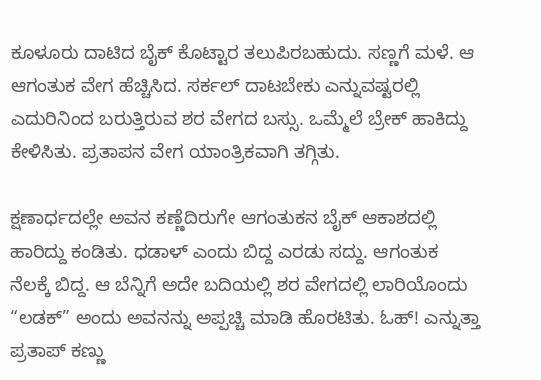ಕೂಳೂರು ದಾಟಿದ ಬೈಕ್ ಕೊಟ್ಟಾರ ತಲುಪಿರಬಹುದು. ಸಣ್ಣಗೆ ಮಳೆ. ಆ ಆಗಂತುಕ ವೇಗ ಹೆಚ್ಚಿಸಿದ. ಸರ್ಕಲ್ ದಾಟಬೇಕು ಎನ್ನುವಷ್ಟರಲ್ಲಿ ಎದುರಿನಿಂದ ಬರುತ್ತಿರುವ ಶರ ವೇಗದ ಬಸ್ಸು. ಒಮ್ಮೆಲೆ ಬ್ರೇಕ್ ಹಾಕಿದ್ದು ಕೇಳಿಸಿತು. ಪ್ರತಾಪನ ವೇಗ ಯಾಂತ್ರಿಕವಾಗಿ ತಗ್ಗಿತು.

ಕ್ಷಣಾರ್ಧದಲ್ಲೇ ಅವನ ಕಣ್ಣೆದಿರುಗೇ ಆಗಂತುಕನ ಬೈಕ್ ಆಕಾಶದಲ್ಲಿ ಹಾರಿದ್ದು‌ ಕಂಡಿತು. ಧಡಾಳ್ ಎಂದು ಬಿದ್ದ ಎರಡು ಸದ್ದು. ಆಗಂತುಕ ನೆಲಕ್ಕೆ ಬಿದ್ದ. ಆ ಬೆನ್ನಿಗೆ ಅದೇ ಬದಿಯಲ್ಲಿ ಶರ ವೇಗದಲ್ಲಿ ಲಾರಿಯೊಂದು “ಲಡಕ್” ಅಂದು ಅವನನ್ನು ಅಪ್ಪಚ್ಚಿ ಮಾಡಿ ಹೊರಟಿತು. ಓಹ್! ಎನ್ನುತ್ತಾ ಪ್ರತಾಪ್ ಕಣ್ಣು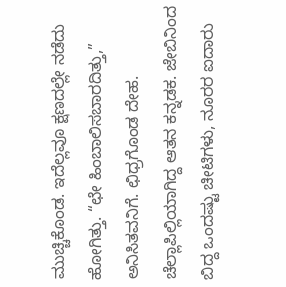ಮುಚ್ಚಿಕೊಂಡ. ಇದೆಲ್ಲವೂ ಕ್ಷಣದಲ್ಲೇ ನಡೆದು ಹೋಗಿತ್ತು. “ಛೇ ಹಿಂಬಾಲಿಸಬಾರದಿತ್ತು,” ಅನಿಸಿತವನಿಗೆ. ಛಿಧ್ರಗೊಂಡ ದೇಹ. ಚೆಲ್ಲಾಪಿಲ್ಲಿಯಾಗಿದ್ದ ಆತನ ಕನ್ನಡಕ. ಜೇಬಿನಿಂದ ಬಿದ್ದ ಒಂದಷ್ಟು ಚೀಟಿಗಳು, ನೂರರ ಐದಾರು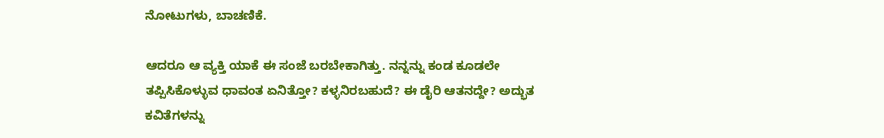ನೋಟುಗಳು, ಬಾಚಣಿಕೆ.

ಆದರೂ ಆ ವ್ಯಕ್ತಿ ಯಾಕೆ ಈ ಸಂಜೆ ಬರಬೇಕಾಗಿತ್ತು. ನನ್ನನ್ನು ಕಂಡ ಕೂಡಲೇ ತಪ್ಪಿಸಿಕೊಳ್ಳುವ ಧಾವಂತ ಏನಿತ್ತೋ? ಕಳ್ಳನಿರಬಹುದೆ? ಈ ಡೈರಿ ಆತನದ್ದೇ? ಅದ್ಭುತ ಕವಿತೆಗಳನ್ನು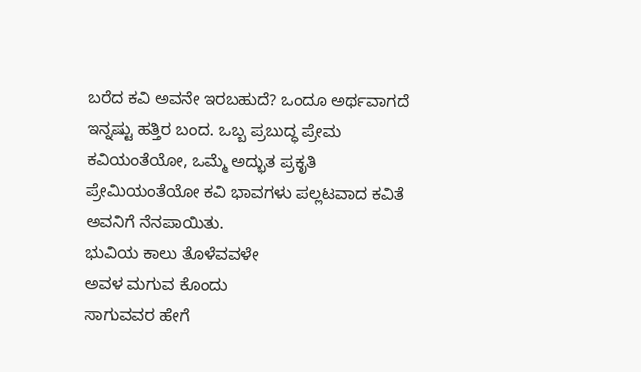ಬರೆದ ಕವಿ ಅವನೇ ಇರಬಹುದೆ? ಒಂದೂ ಅರ್ಥವಾಗದೆ ಇನ್ನಷ್ಟು ಹತ್ತಿರ ಬಂದ. ಒಬ್ಬ ಪ್ರಬುದ್ಧ ಪ್ರೇಮ ಕವಿಯಂತೆಯೋ, ಒಮ್ಮೆ ಅದ್ಭುತ ಪ್ರಕೃತಿ ಪ್ರೇಮಿಯಂತೆಯೋ ಕವಿ ಭಾವಗಳು ಪಲ್ಲಟವಾದ ಕವಿತೆ ಅವನಿಗೆ ನೆನಪಾಯಿತು.
ಭುವಿಯ ಕಾಲು ತೊಳೆವವಳೇ
ಅವಳ ಮಗುವ ಕೊಂದು
ಸಾಗುವವರ ಹೇಗೆ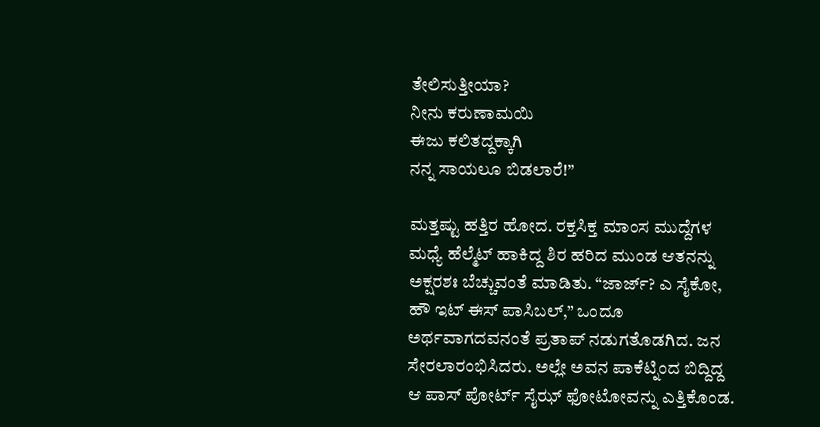ತೇಲಿಸುತ್ತೀಯಾ?
ನೀನು ಕರುಣಾಮಯಿ
ಈಜು ಕಲಿತದ್ದಕ್ಕಾಗಿ
ನನ್ನ ಸಾಯಲೂ ಬಿಡಲಾರೆ!”

ಮತ್ತಷ್ಟು ಹತ್ತಿರ ಹೋದ. ರಕ್ತಸಿಕ್ತ ಮಾಂಸ ಮುದ್ದೆಗಳ ಮಧ್ಯೆ ಹೆಲ್ಮೆಟ್ ಹಾಕಿದ್ದ ಶಿರ ಹರಿದ ಮುಂಡ ಆತನನ್ನು ಅಕ್ಷರಶಃ ಬೆಚ್ಚುವಂತೆ ಮಾಡಿತು. “ಜಾರ್ಜ್? ಎ ಸೈಕೋ, ಹೌ ಇಟ್ ಈಸ್ ಪಾಸಿಬಲ್,” ಒಂದೂ ಅರ್ಥವಾಗದವನಂತೆ ಪ್ರತಾಪ್ ನಡುಗತೊಡಗಿದ. ಜನ ಸೇರಲಾರಂಭಿಸಿದರು. ಅಲ್ಲೇ ಅವನ ಪಾಕೆಟ್ನಿಂದ ಬಿದ್ದಿದ್ದ ಆ ಪಾಸ್ ಪೋರ್ಟ್ ಸೈಝ್ ಫೋಟೋವನ್ನು ಎತ್ತಿಕೊಂಡ.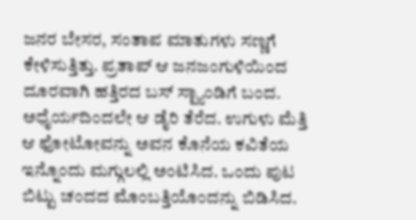ಜನರ ಬೇಸರ, ಸಂತಾಪ ಮಾತುಗಳು ಸಣ್ಣಗೆ ಕೇಳಿಸುತ್ತಿತ್ತು. ಪ್ರತಾಪ್ ಆ ಜನಜಂಗುಳಿಯಿಂದ ದೂರವಾಗಿ ಹತ್ತಿರದ ಬಸ್ ಸ್ಟ್ಯಾಂಡಿಗೆ ಬಂದ. ಅಧೈರ್ಯದಿಂದಲೇ ಆ ಡೈರಿ ತೆರೆದ. ಉಗುಳು ಮೆತ್ತಿ ಆ ಫೋಟೋವನ್ನು ಅವನ ಕೊನೆಯ ಕವಿತೆಯ ಇನ್ನೊಂದು ಮಗ್ಗುಲಲ್ಲಿ ಅಂಟಿಸಿದ. ಒಂದು ಪುಟ ಬಿಟ್ಟು ಚಂದದ ಮೊಂಬತ್ತಿಯೊಂದನ್ನು ಬಿಡಿಸಿದ.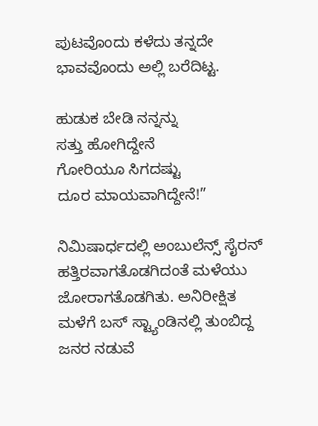ಪುಟವೊಂದು ಕಳೆದು ತನ್ನದೇ ಭಾವವೊಂದು ಅಲ್ಲಿ ಬರೆದಿಟ್ಟ.

ಹುಡುಕ ಬೇಡಿ ನನ್ನನ್ನು
ಸತ್ತು ಹೋಗಿದ್ದೇನೆ
ಗೋರಿಯೂ ಸಿಗದಷ್ಟು
ದೂರ ಮಾಯವಾಗಿದ್ದೇನೆ!”

ನಿಮಿಷಾರ್ಧದಲ್ಲಿ ಅಂಬುಲೆನ್ಸ್ ಸೈರನ್ ಹತ್ತಿರವಾಗತೊಡಗಿದಂತೆ ಮಳೆಯು ಜೋರಾಗತೊಡಗಿತು. ಅನಿರೀಕ್ಷಿತ ಮಳೆಗೆ ಬಸ್ ಸ್ಟ್ಯಾಂಡಿನಲ್ಲಿ ತುಂಬಿದ್ದ ಜನರ ನಡುವೆ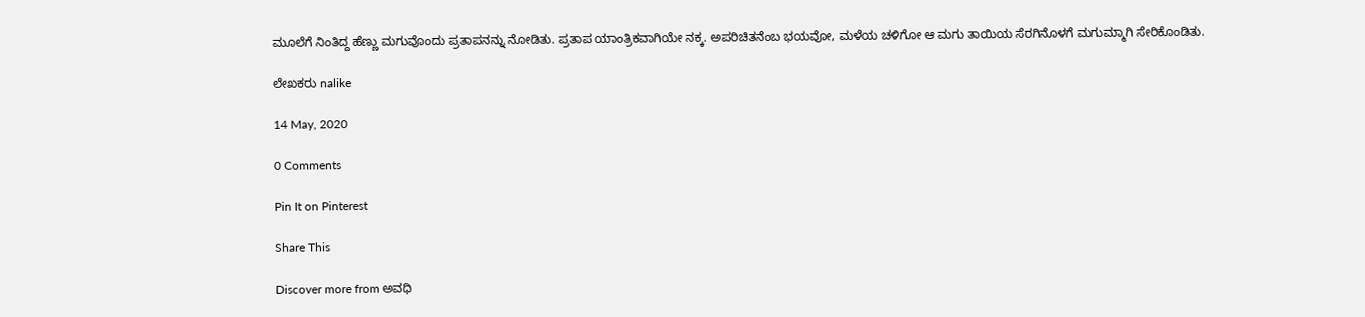ಮೂಲೆಗೆ ನಿಂತಿದ್ದ ಹೆಣ್ಣು ಮಗುವೊಂದು ಪ್ರತಾಪನನ್ನು ನೋಡಿತು. ಪ್ರತಾಪ ಯಾಂತ್ರಿಕವಾಗಿಯೇ ನಕ್ಕ. ಅಪರಿಚಿತನೆಂಬ ಭಯವೋ, ಮಳೆಯ ಚಳಿಗೋ ಆ ಮಗು ತಾಯಿಯ ಸೆರಗಿನೊಳಗೆ ಮಗುಮ್ಮಾಗಿ ಸೇರಿಕೊಂಡಿತು.

ಲೇಖಕರು nalike

14 May, 2020

0 Comments

Pin It on Pinterest

Share This

Discover more from ಅವಧಿ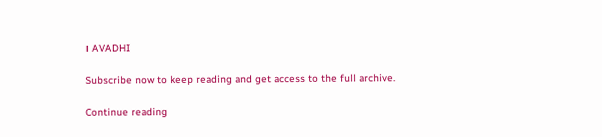। AVADHI

Subscribe now to keep reading and get access to the full archive.

Continue reading